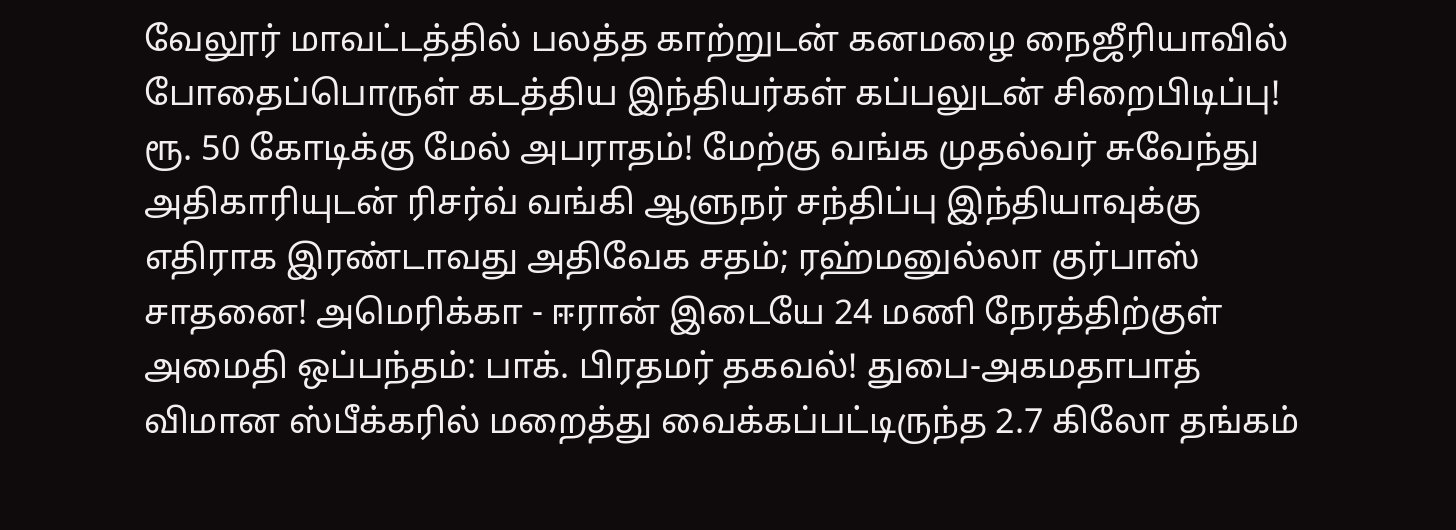வேலூர் மாவட்டத்தில் பலத்த காற்றுடன் கனமழை நைஜீரியாவில் போதைப்பொருள் கடத்திய இந்தியர்கள் கப்பலுடன் சிறைபிடிப்பு! ரூ. 50 கோடிக்கு மேல் அபராதம்! மேற்கு வங்க முதல்வர் சுவேந்து அதிகாரியுடன் ரிசர்வ் வங்கி ஆளுநர் சந்திப்பு இந்தியாவுக்கு எதிராக இரண்டாவது அதிவேக சதம்; ரஹ்மனுல்லா குர்பாஸ் சாதனை! அமெரிக்கா - ஈரான் இடையே 24 மணி நேரத்திற்குள் அமைதி ஒப்பந்தம்: பாக். பிரதமர் தகவல்! துபை-அகமதாபாத் விமான ஸ்பீக்கரில் மறைத்து வைக்கப்பட்டிருந்த 2.7 கிலோ தங்கம்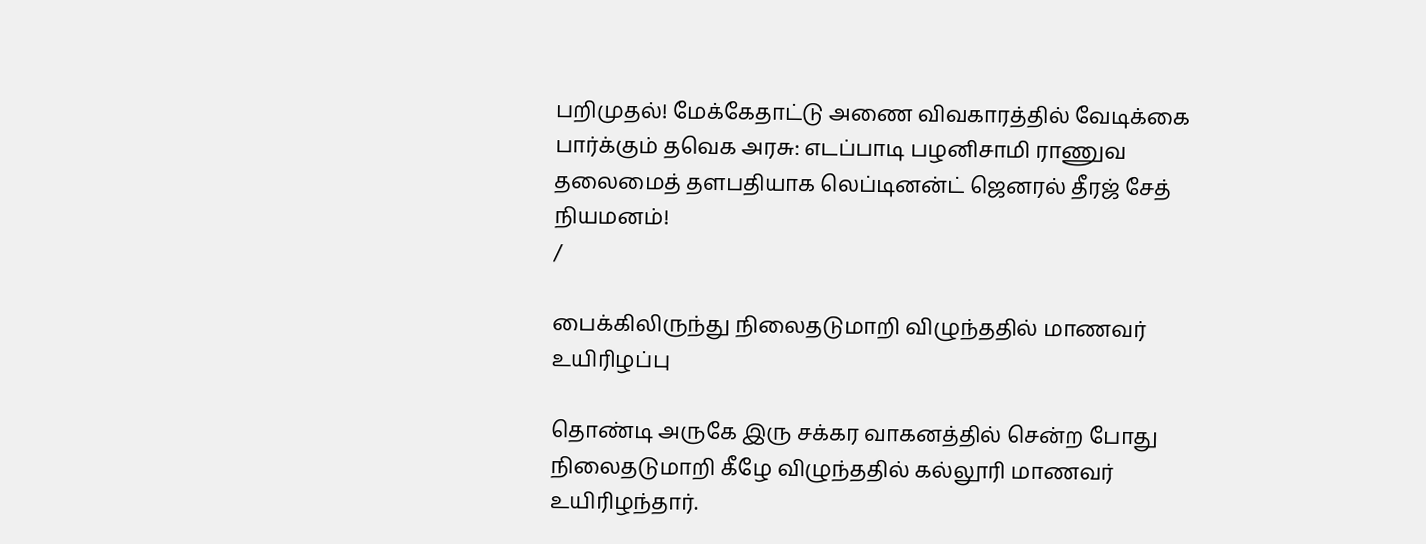பறிமுதல்! மேக்கேதாட்டு அணை விவகாரத்தில் வேடிக்கை பார்க்கும் தவெக அரசு: எடப்பாடி பழனிசாமி ராணுவ தலைமைத் தளபதியாக லெப்டினன்ட் ஜெனரல் தீரஜ் சேத் நியமனம்!
/

பைக்கிலிருந்து நிலைதடுமாறி விழுந்ததில் மாணவர் உயிரிழப்பு

தொண்டி அருகே இரு சக்கர வாகனத்தில் சென்ற போது நிலைதடுமாறி கீழே விழுந்ததில் கல்லூரி மாணவர் உயிரிழந்தார்.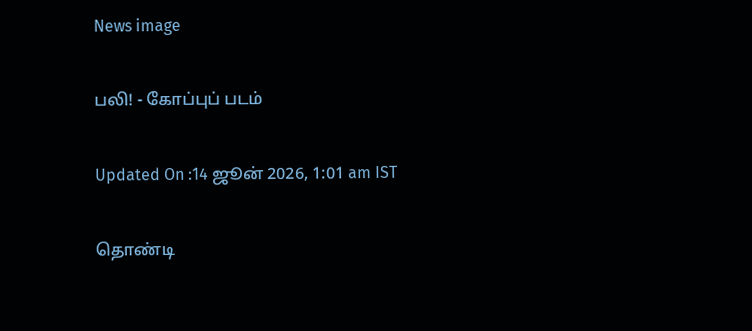News image

பலி! - கோப்புப் படம்

Updated On :14 ஜூன் 2026, 1:01 am IST

தொண்டி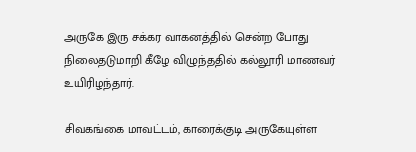அருகே இரு சக்கர வாகனத்தில் சென்ற போது நிலைதடுமாறி கீழே விழுந்ததில் கல்லூரி மாணவர் உயிரிழந்தார்.

சிவகங்கை மாவட்டம், காரைக்குடி அருகேயுள்ள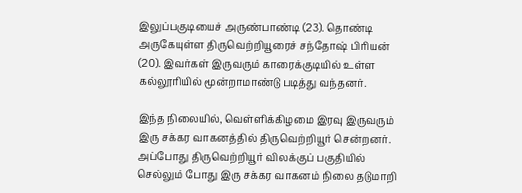இலுப்பகுடியைச் அருண்பாண்டி (23). தொண்டி அருகேயுள்ள திருவெற்றியூரைச் சந்தோஷ் பிரியன் (20). இவர்கள் இருவரும் காரைக்குடியில் உள்ள கல்லூரியில் மூன்றாமாண்டு படித்து வந்தனர்.

இந்த நிலையில், வெள்ளிக்கிழமை இரவு இருவரும் இரு சக்கர வாகனத்தில் திருவெற்றியூர் சென்றனர். அப்போது திருவெற்றியூர் விலக்குப் பகுதியில் செல்லும் போது இரு சக்கர வாகனம் நிலை தடுமாறி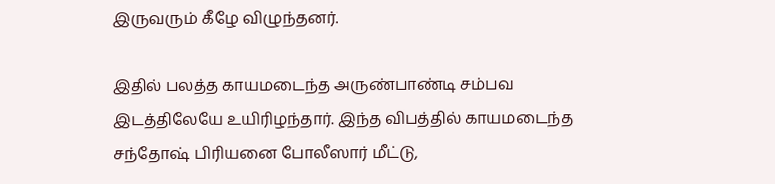இருவரும் கீழே விழுந்தனர்.

இதில் பலத்த காயமடைந்த அருண்பாண்டி சம்பவ இடத்திலேயே உயிரிழந்தார். இந்த விபத்தில் காயமடைந்த சந்தோஷ் பிரியனை போலீஸார் மீட்டு,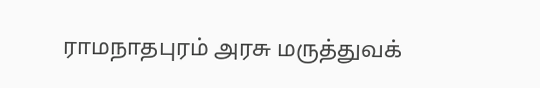ராமநாதபுரம் அரசு மருத்துவக்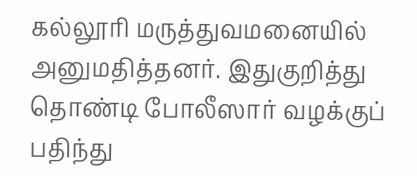கல்லூரி மருத்துவமனையில் அனுமதித்தனர். இதுகுறித்து தொண்டி போலீஸார் வழக்குப் பதிந்து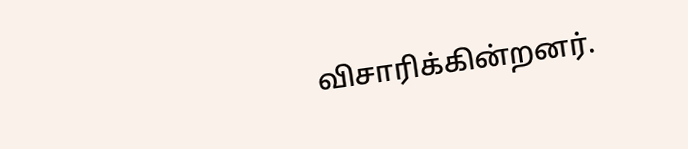விசாரிக்கின்றனர்.